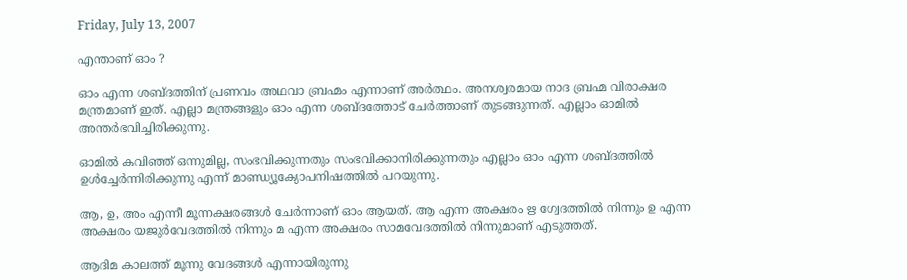Friday, July 13, 2007

എന്താണ് ഓം ?

ഓം എന്ന ശബ്ദത്തിന് പ്രണവം അഥവാ ബ്രഹ്മം എന്നാണ് അര്‍ത്ഥം. അനശ്വരമായ നാദ ബ്രഹ്മ വിരാക്ഷര മന്ത്രമാണ് ഇത്. എല്ലാ മന്ത്രങ്ങളും ഓം എന്ന ശബ്ദത്തോട് ചേര്‍ത്താണ് തുടങ്ങുന്നത്. എല്ലാം ഓമില്‍ അന്തര്‍ഭവിച്ചിരിക്കുന്നു.

ഓമില്‍ കവിഞ്ഞ് ഒന്നുമില്ല, സംഭവിക്കുന്നതും സംഭവിക്കാനിരിക്കുന്നതും എല്ലാം ഓം എന്ന ശബ്ദത്തില്‍ ഉള്‍ച്ചേര്‍ന്നിരിക്കുന്നു എന്ന് മാണ്ഡ്യൂക്യോപനിഷത്തില്‍ പറയുന്നു.

ആ, ഉ, അം എന്നീ മൂന്നക്ഷരങ്ങള്‍ ചേര്‍ന്നാണ് ഓം ആയത്. ആ എന്ന അക്ഷരം ഋ ഗ്വേദത്തില്‍ നിന്നും ഉ എന്ന അക്ഷരം യജുര്‍വേദത്തില്‍ നിന്നും മ എന്ന അക്ഷരം സാമവേദത്തില്‍ നിന്നുമാണ് എടുത്തത്.

ആദിമ കാലത്ത് മൂന്നു വേദങ്ങള്‍ എന്നായിരുന്നു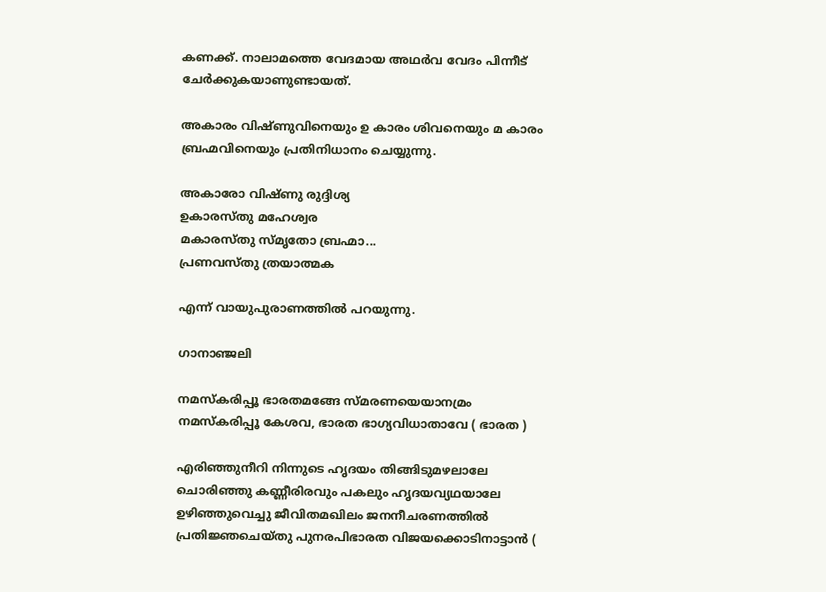കണക്ക്. നാലാമത്തെ വേദമായ അഥര്‍വ വേദം പിന്നീട് ചേര്‍ക്കുകയാണുണ്ടായത്.

അകാരം വിഷ്ണുവിനെയും ഉ കാരം ശിവനെയും മ കാരം ബ്രഹ്മവിനെയും പ്രതിനിധാനം ചെയ്യുന്നു.

അകാരോ വിഷ്ണു രുദ്ദിശ്യ
ഉകാരസ്തു മഹേശ്വര
മകാരസ്തു സ്മൃതോ ബ്രഹ്മാ...
പ്രണവസ്തു ത്രയാത്മക

എന്ന് വായുപുരാണത്തില്‍ പറയുന്നു.

ഗാനാഞ്ജലി

നമസ്‌കരിപ്പൂ ഭാരതമങ്ങേ സ്‌മരണയെയാനമ്രം
നമസ്‌കരിപ്പൂ കേശവ, ഭാരത ഭാഗ്യവിധാതാവേ ( ഭാരത )

എരിഞ്ഞുനീറി നിന്നുടെ ഹൃദയം തിങ്ങിടുമഴലാലേ
ചൊരിഞ്ഞു കണ്ണീരിരവും പകലും ഹൃദയവ്യഥയാലേ
ഉഴിഞ്ഞുവെച്ചു ജീവിതമഖിലം ജനനീചരണത്തില്‍
പ്രതിജ്ഞചെയ്തു പുനരപിഭാരത വിജയക്കൊടിനാട്ടാന്‍ (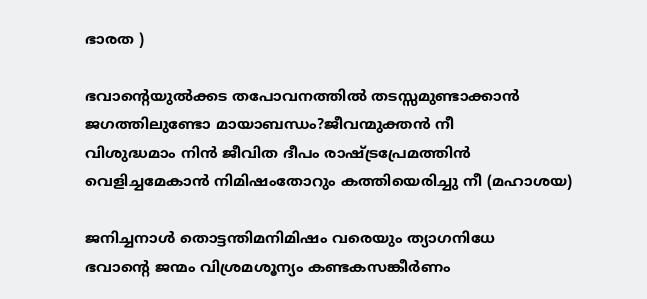ഭാരത )

ഭവാന്റെയുല്‍ക്കട തപോവനത്തില്‍ തടസ്സമുണ്ടാക്കാന്‍
ജഗത്തിലുണ്ടോ മായാബന്ധം?ജീവന്മുക്തന്‍ നീ
വിശുദ്ധമാം നിന്‍ ജീവിത ദീപം രാഷ്ട്രപ്രേമത്തിന്‍
വെളിച്ചമേകാന്‍ നിമിഷംതോറും കത്തിയെരിച്ചു നീ (മഹാശയ)

ജനിച്ചനാള്‍ തൊട്ടന്തിമനിമിഷം വരെയും ത്യാഗനിധേ
ഭവാന്റെ ജന്മം വിശ്രമശൂന്യം കണ്ടകസങ്കീര്‍ണം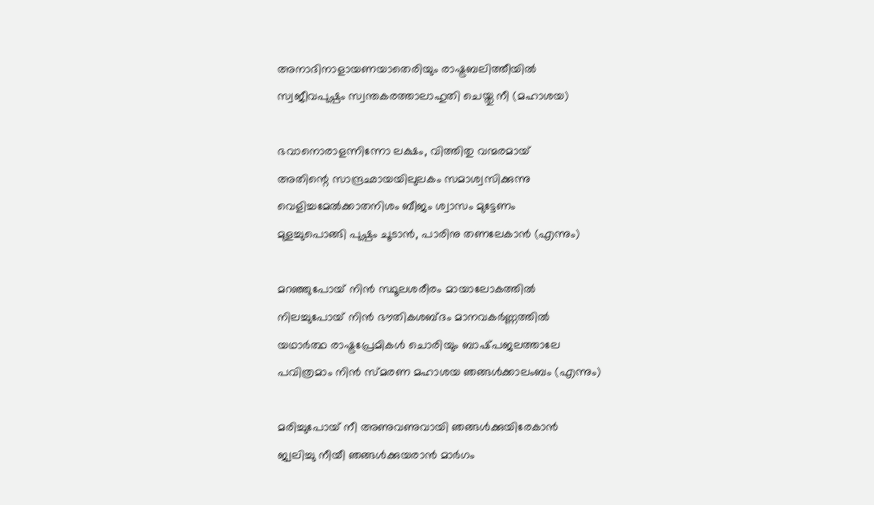അനാദിനാളായണയാതെരിയും രാഷ്ട്രബലിത്തീയില്‍
സ്വജീവപുഷ്പം സ്വന്തകരത്താലാഹുതി ചെയ്തു നീ (മഹാശയ)

ഭവാനൊരാളന്നിന്നോ ലക്ഷം, വിത്തിതു വന്മരമായ്‌
അതിന്റെ സാന്ദ്രഛായയിലുലകം സമാശ്വസിക്കുന്നു
വെളിച്ചമേല്‍ക്കാതനിശം ബീജം ശ്വാസം മുട്ടേണം
മുളച്ചുപൊങ്ങി പുഷ്പം ചൂടാന്‍, പാരിനു തണലേകാന്‍ (എന്നും)

മറഞ്ഞുപോയ്‌ നിന്‍ സ്ഥൂലശരീരം മായാലോകത്തില്‍
നിലച്ചുപോയ്‌ നിന്‍ ഭൗതികശബ്ദം മാനവകര്‍ണ്ണത്തില്‍
യഥാര്‍ത്ഥ രാഷ്ട്രപ്രേമികള്‍ ചൊരിയും ബാഷ്‌പജലത്താലേ
പവിത്രമാം നിന്‍ സ്‌മരണ മഹാശയ ഞങ്ങള്‍ക്കാലംബം (എന്നും)

മരിച്ചുപോയ്‌ നീ അണുവണുവായി ഞങ്ങള്‍ക്കുയിരേകാന്‍
ജ്വലിച്ചു നീയീ ഞങ്ങള്‍ക്കുയരാന്‍ മാര്‍ഗം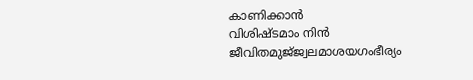കാണിക്കാന്‍
വിശിഷ്‌ടമാം നിന്‍ ജീവിതമുജ്‌ജ്വലമാശയഗംഭീര്യം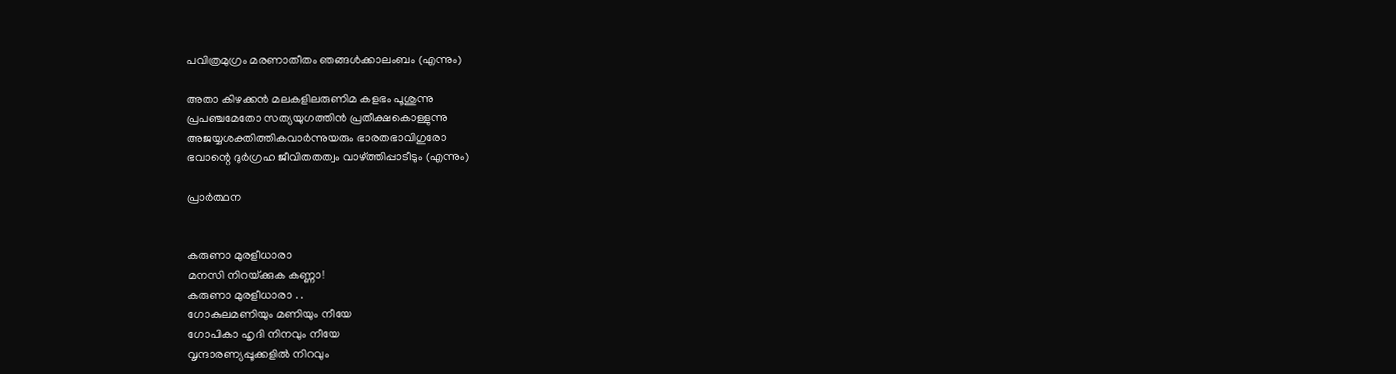പവിത്രമുഗ്രം മരണാതീതം ഞങ്ങള്‍ക്കാലംബം (എന്നും)

അതാ കിഴക്കന്‍ മലകളിലരുണിമ കളഭം പൂശുന്നു
പ്രപഞ്ചമേതോ സത്യയുഗത്തിന്‍ പ്രതീക്ഷകൊള്ളുന്നു
അജയ്യശക്തിത്തികവാര്‍ന്നുയരും ഭാരതഭാവിഗുരോ
ഭവാന്റെ ദുര്‍ഗ്രഹ ജീവിതതത്വം വാഴ്ത്തിപ്പാടീടും (എന്നും)

പ്രാര്‍ത്ഥന


കരുണാ മുരളീധാരാ
മനസി നിറയ്‌ക്കുക കണ്ണാ!
കരുണാ മുരളീധാരാ . .
ഗോകുലമണിയും മണിയും നീയേ
ഗോപികാ ഹൃദി നിനവും നീയേ
വൃന്ദാരണ്യപ്പൂക്കളില്‍ നിറവും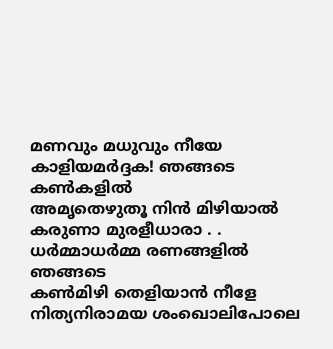മണവും മധുവും നീയേ
കാളിയമര്‍ദ്ദക! ഞങ്ങടെ കണ്‍കളില്‍
അമൃതെഴുതൂ നിന്‍ മിഴിയാല്‍
കരുണാ മുരളീധാരാ . .
ധര്‍മ്മാധര്‍മ്മ രണങ്ങളില്‍ ഞങ്ങടെ
കണ്‍മിഴി തെളിയാന്‍ നീളേ
നിത്യനിരാമയ ശംഖൊലിപോലെ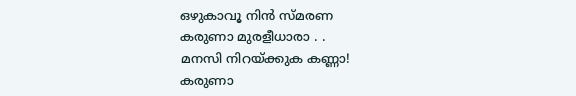ഒഴുകാവൂ നിന്‍ സ്‌മരണ
കരുണാ മുരളീധാരാ . .
മനസി നിറയ്‌ക്കുക കണ്ണാ!
കരുണാ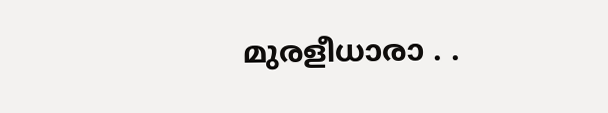മുരളീധാരാ . .